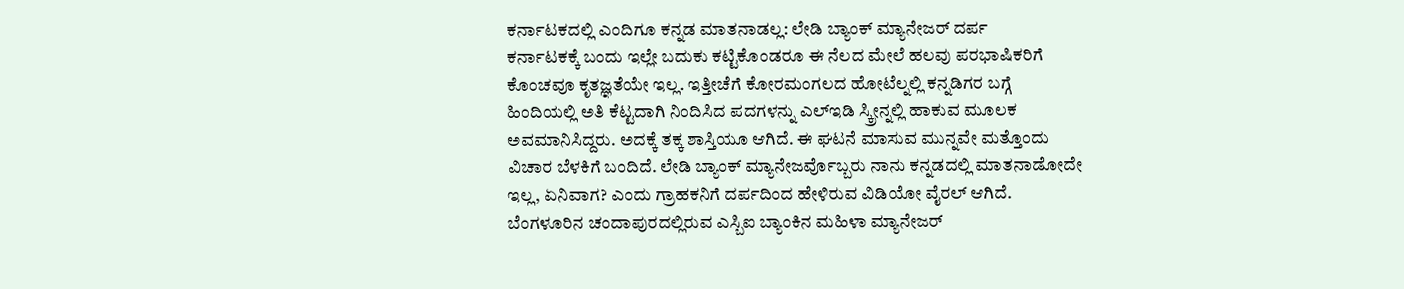ಕರ್ನಾಟಕದಲ್ಲಿ ಎಂದಿಗೂ ಕನ್ನಡ ಮಾತನಾಡಲ್ಲ: ಲೇಡಿ ಬ್ಯಾಂಕ್ ಮ್ಯಾನೇಜರ್ ದರ್ಪ
ಕರ್ನಾಟಕಕ್ಕೆ ಬಂದು ಇಲ್ಲೇ ಬದುಕು ಕಟ್ಟಿಕೊಂಡರೂ ಈ ನೆಲದ ಮೇಲೆ ಹಲವು ಪರಭಾಷಿಕರಿಗೆ ಕೊಂಚವೂ ಕೃತಜ್ಞತೆಯೇ ಇಲ್ಲ. ಇತ್ತೀಚೆಗೆ ಕೋರಮಂಗಲದ ಹೋಟೆಲ್ನಲ್ಲಿ ಕನ್ನಡಿಗರ ಬಗ್ಗೆ ಹಿಂದಿಯಲ್ಲಿ ಅತಿ ಕೆಟ್ಟದಾಗಿ ನಿಂದಿಸಿದ ಪದಗಳನ್ನು ಎಲ್ಇಡಿ ಸ್ಕ್ರೀನ್ನಲ್ಲಿ ಹಾಕುವ ಮೂಲಕ ಅವಮಾನಿಸಿದ್ದರು. ಅದಕ್ಕೆ ತಕ್ಕ ಶಾಸ್ತಿಯೂ ಆಗಿದೆ. ಈ ಘಟನೆ ಮಾಸುವ ಮುನ್ನವೇ ಮತ್ತೊಂದು ವಿಚಾರ ಬೆಳಕಿಗೆ ಬಂದಿದೆ. ಲೇಡಿ ಬ್ಯಾಂಕ್ ಮ್ಯಾನೇಜರ್ವೊಬ್ಬರು ನಾನು ಕನ್ನಡದಲ್ಲಿ ಮಾತನಾಡೋದೇ ಇಲ್ಲ, ಏನಿವಾಗ? ಎಂದು ಗ್ರಾಹಕನಿಗೆ ದರ್ಪದಿಂದ ಹೇಳಿರುವ ವಿಡಿಯೋ ವೈರಲ್ ಆಗಿದೆ.
ಬೆಂಗಳೂರಿನ ಚಂದಾಪುರದಲ್ಲಿರುವ ಎಸ್ಬಿಐ ಬ್ಯಾಂಕಿನ ಮಹಿಳಾ ಮ್ಯಾನೇಜರ್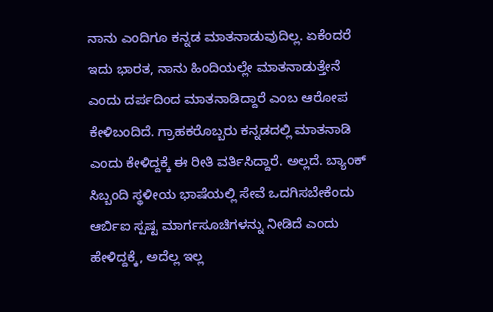ನಾನು ಎಂದಿಗೂ ಕನ್ನಡ ಮಾತನಾಡುವುದಿಲ್ಲ. ಏಕೆಂದರೆ ಇದು ಭಾರತ, ನಾನು ಹಿಂದಿಯಲ್ಲೇ ಮಾತನಾಡುತ್ತೇನೆ ಎಂದು ದರ್ಪದಿಂದ ಮಾತನಾಡಿದ್ದಾರೆ ಎಂಬ ಆರೋಪ ಕೇಳಿಬಂದಿದೆ. ಗ್ರಾಹಕರೊಬ್ಬರು ಕನ್ನಡದಲ್ಲಿ ಮಾತನಾಡಿ ಎಂದು ಕೇಳಿದ್ದಕ್ಕೆ ಈ ರೀತಿ ವರ್ತಿಸಿದ್ದಾರೆ. ಅಲ್ಲದೆ. ಬ್ಯಾಂಕ್ ಸಿಬ್ಬಂದಿ ಸ್ಥಳೀಯ ಭಾಷೆಯಲ್ಲಿ ಸೇವೆ ಒದಗಿಸಬೇಕೆಂದು ಆರ್ಬಿಐ ಸ್ಪಷ್ಟ ಮಾರ್ಗಸೂಚಿಗಳನ್ನು ನೀಡಿದೆ ಎಂದು ಹೇಳಿದ್ದಕ್ಕೆ, ಅದೆಲ್ಲ ಇಲ್ಲ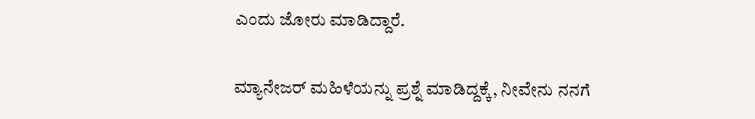ಎಂದು ಜೋರು ಮಾಡಿದ್ದಾರೆ.

ಮ್ಯಾನೇಜರ್ ಮಹಿಳೆಯನ್ನು ಪ್ರಶ್ನೆ ಮಾಡಿದ್ದಕ್ಕೆ, ನೀವೇನು ನನಗೆ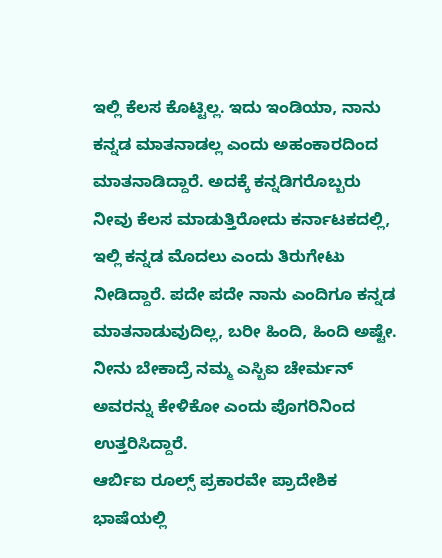ಇಲ್ಲಿ ಕೆಲಸ ಕೊಟ್ಟಿಲ್ಲ. ಇದು ಇಂಡಿಯಾ, ನಾನು ಕನ್ನಡ ಮಾತನಾಡಲ್ಲ ಎಂದು ಅಹಂಕಾರದಿಂದ ಮಾತನಾಡಿದ್ದಾರೆ. ಅದಕ್ಕೆ ಕನ್ನಡಿಗರೊಬ್ಬರು ನೀವು ಕೆಲಸ ಮಾಡುತ್ತಿರೋದು ಕರ್ನಾಟಕದಲ್ಲಿ, ಇಲ್ಲಿ ಕನ್ನಡ ಮೊದಲು ಎಂದು ತಿರುಗೇಟು ನೀಡಿದ್ದಾರೆ. ಪದೇ ಪದೇ ನಾನು ಎಂದಿಗೂ ಕನ್ನಡ ಮಾತನಾಡುವುದಿಲ್ಲ, ಬರೀ ಹಿಂದಿ, ಹಿಂದಿ ಅಷ್ಟೇ. ನೀನು ಬೇಕಾದ್ರೆ ನಮ್ಮ ಎಸ್ಬಿಐ ಚೇರ್ಮನ್ ಅವರನ್ನು ಕೇಳಿಕೋ ಎಂದು ಪೊಗರಿನಿಂದ ಉತ್ತರಿಸಿದ್ದಾರೆ.
ಆರ್ಬಿಐ ರೂಲ್ಸ್ ಪ್ರಕಾರವೇ ಪ್ರಾದೇಶಿಕ ಭಾಷೆಯಲ್ಲಿ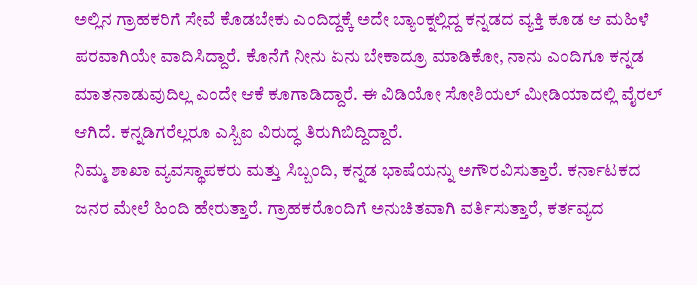ಅಲ್ಲಿನ ಗ್ರಾಹಕರಿಗೆ ಸೇವೆ ಕೊಡಬೇಕು ಎಂದಿದ್ದಕ್ಕೆ ಅದೇ ಬ್ಯಾಂಕ್ನಲ್ಲಿದ್ದ ಕನ್ನಡದ ವ್ಯಕ್ತಿ ಕೂಡ ಆ ಮಹಿಳೆ ಪರವಾಗಿಯೇ ವಾದಿಸಿದ್ದಾರೆ. ಕೊನೆಗೆ ನೀನು ಏನು ಬೇಕಾದ್ರೂ ಮಾಡಿಕೋ, ನಾನು ಎಂದಿಗೂ ಕನ್ನಡ ಮಾತನಾಡುವುದಿಲ್ಲ ಎಂದೇ ಆಕೆ ಕೂಗಾಡಿದ್ದಾರೆ. ಈ ವಿಡಿಯೋ ಸೋಶಿಯಲ್ ಮೀಡಿಯಾದಲ್ಲಿ ವೈರಲ್ ಆಗಿದೆ. ಕನ್ನಡಿಗರೆಲ್ಲರೂ ಎಸ್ಬಿಐ ವಿರುದ್ಧ ತಿರುಗಿಬಿದ್ದಿದ್ದಾರೆ.
ನಿಮ್ಮ ಶಾಖಾ ವ್ಯವಸ್ಥಾಪಕರು ಮತ್ತು ಸಿಬ್ಬಂದಿ, ಕನ್ನಡ ಭಾಷೆಯನ್ನು ಅಗೌರವಿಸುತ್ತಾರೆ. ಕರ್ನಾಟಕದ ಜನರ ಮೇಲೆ ಹಿಂದಿ ಹೇರುತ್ತಾರೆ. ಗ್ರಾಹಕರೊಂದಿಗೆ ಅನುಚಿತವಾಗಿ ವರ್ತಿಸುತ್ತಾರೆ, ಕರ್ತವ್ಯದ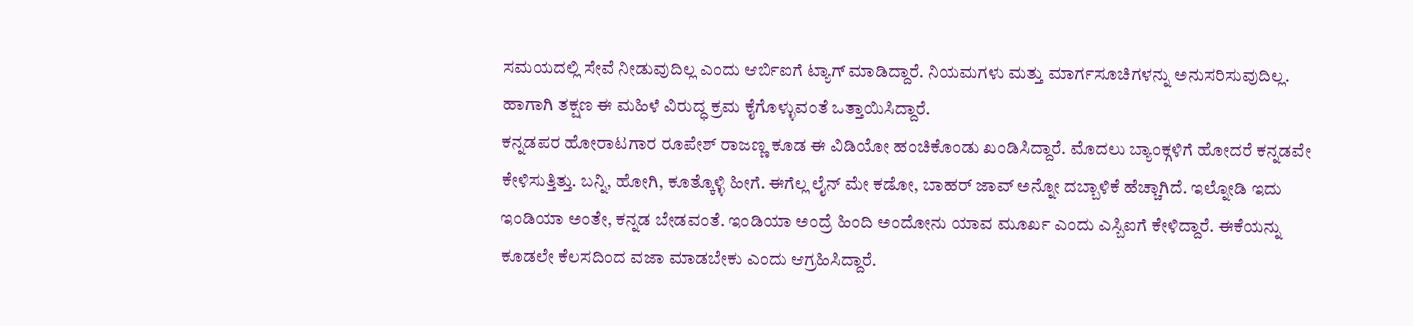ಸಮಯದಲ್ಲಿ ಸೇವೆ ನೀಡುವುದಿಲ್ಲ ಎಂದು ಆರ್ಬಿಐಗೆ ಟ್ಯಾಗ್ ಮಾಡಿದ್ದಾರೆ. ನಿಯಮಗಳು ಮತ್ತು ಮಾರ್ಗಸೂಚಿಗಳನ್ನು ಅನುಸರಿಸುವುದಿಲ್ಲ. ಹಾಗಾಗಿ ತಕ್ಷಣ ಈ ಮಹಿಳೆ ವಿರುದ್ಧ ಕ್ರಮ ಕೈಗೊಳ್ಳುವಂತೆ ಒತ್ತಾಯಿಸಿದ್ದಾರೆ.
ಕನ್ನಡಪರ ಹೋರಾಟಗಾರ ರೂಪೇಶ್ ರಾಜಣ್ಣ ಕೂಡ ಈ ವಿಡಿಯೋ ಹಂಚಿಕೊಂಡು ಖಂಡಿಸಿದ್ದಾರೆ. ಮೊದಲು ಬ್ಯಾಂಕ್ಗಳಿಗೆ ಹೋದರೆ ಕನ್ನಡವೇ ಕೇಳಿಸುತ್ತಿತ್ತು. ಬನ್ನಿ, ಹೋಗಿ, ಕೂತ್ಕೊಳ್ಳಿ ಹೀಗೆ. ಈಗೆಲ್ಲ ಲೈನ್ ಮೇ ಕಡೋ, ಬಾಹರ್ ಜಾವ್ ಅನ್ನೋ ದಬ್ಬಾಳಿಕೆ ಹೆಚ್ಚಾಗಿದೆ. ಇಲ್ನೋಡಿ ಇದು ಇಂಡಿಯಾ ಅಂತೇ, ಕನ್ನಡ ಬೇಡವಂತೆ. ಇಂಡಿಯಾ ಅಂದ್ರೆ ಹಿಂದಿ ಅಂದೋನು ಯಾವ ಮೂರ್ಖ ಎಂದು ಎಸ್ಬಿಐಗೆ ಕೇಳಿದ್ದಾರೆ. ಈಕೆಯನ್ನು ಕೂಡಲೇ ಕೆಲಸದಿಂದ ವಜಾ ಮಾಡಬೇಕು ಎಂದು ಆಗ್ರಹಿಸಿದ್ದಾರೆ.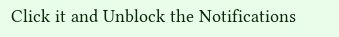Click it and Unblock the Notifications